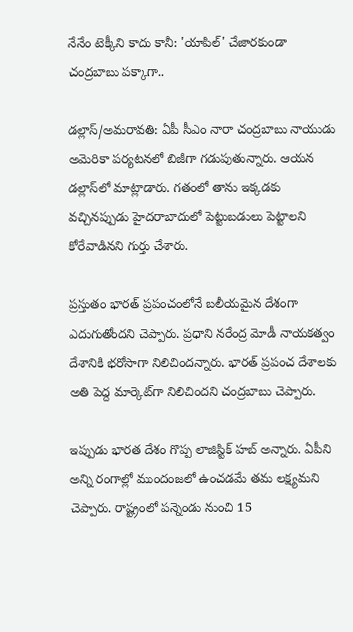నేనేం టెక్కీని కాదు కానీ: 'యాపిల్' చేజారకుండా చంద్రబాబు పక్కాగా..

డల్లాస్/అమరావతి: ఏపీ సీఎం నారా చంద్రబాబు నాయుడు అమెరికా పర్యటనలో బిజీగా గడుపుతున్నారు. ఆయన డల్లాస్‌లో మాట్లాడారు. గతంలో తాను ఇక్కడకు వచ్చినప్పుడు హైదరాబాదులో పెట్టుబడులు పెట్టాలని కోరేవాడినని గుర్తు చేశారు.

ప్రస్తుతం భారత్ ప్రపంచంలోనే బలీయమైన దేశంగా ఎదుగుతోందని చెప్పారు. ప్రధాని నరేంద్ర మోడీ నాయకత్వం దేశానికి భరోసాగా నిలిచిందన్నారు. భారత్ ప్రపంచ దేశాలకు అతి పెద్ద మార్కెట్‌గా నిలిచిందని చంద్రబాబు చెప్పారు.

ఇప్పుడు భారత దేశం గొప్ప లాజిస్టిక్ హబ్ అన్నారు. ఏపీని అన్ని రంగాల్లో ముందంజలో ఉంచడమే తమ లక్ష్యమని చెప్పారు. రాష్ట్రంలో పన్నెండు నుంచి 15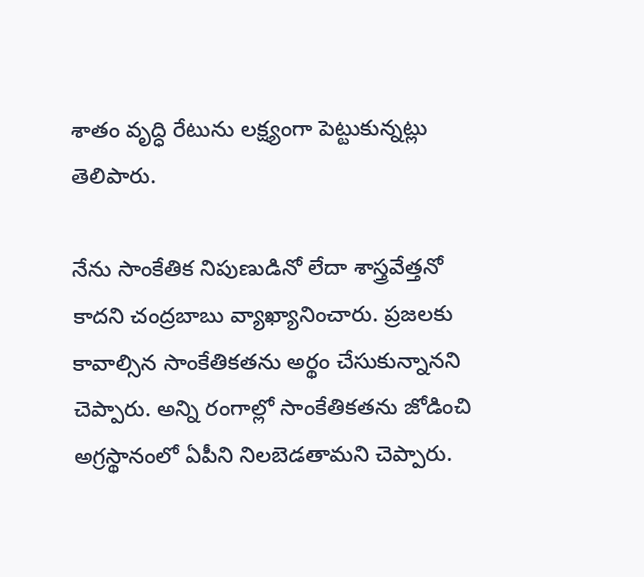శాతం వృద్ధి రేటును లక్ష్యంగా పెట్టుకున్నట్లు తెలిపారు.

నేను సాంకేతిక నిపుణుడినో లేదా శాస్త్రవేత్తనో కాదని చంద్రబాబు వ్యాఖ్యానించారు. ప్రజలకు కావాల్సిన సాంకేతికతను అర్థం చేసుకున్నానని చెప్పారు. అన్ని రంగాల్లో సాంకేతికతను జోడించి అగ్రస్థానంలో ఏపీని నిలబెడతామని చెప్పారు.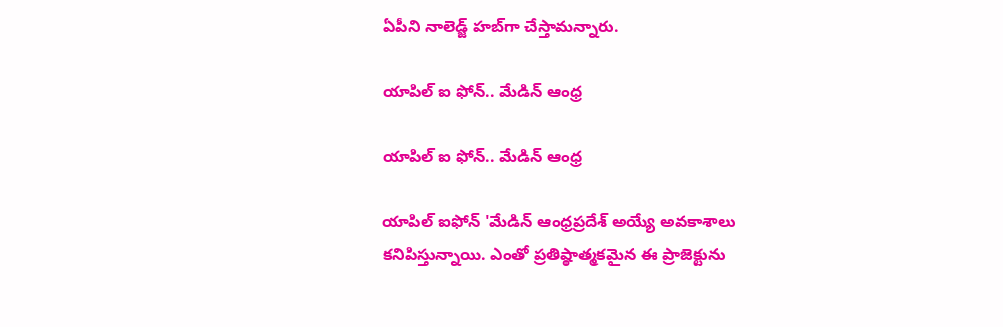ఏపీని నాలెడ్జ్ హబ్‌గా చేస్తామన్నారు.

యాపిల్ ఐ ఫోన్.. మేడిన్ ఆంధ్ర

యాపిల్ ఐ ఫోన్.. మేడిన్ ఆంధ్ర

యాపిల్‌ ఐఫోన్‌ 'మేడిన్‌ ఆంధ్రప్రదేశ్‌ అయ్యే అవకాశాలు కనిపిస్తున్నాయి. ఎంతో ప్రతిష్ఠాత్మకమైన ఈ ప్రాజెక్టును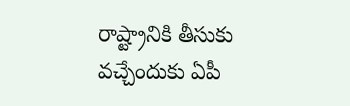రాష్ట్రానికి తీసుకు వచ్చేందుకు ఏపీ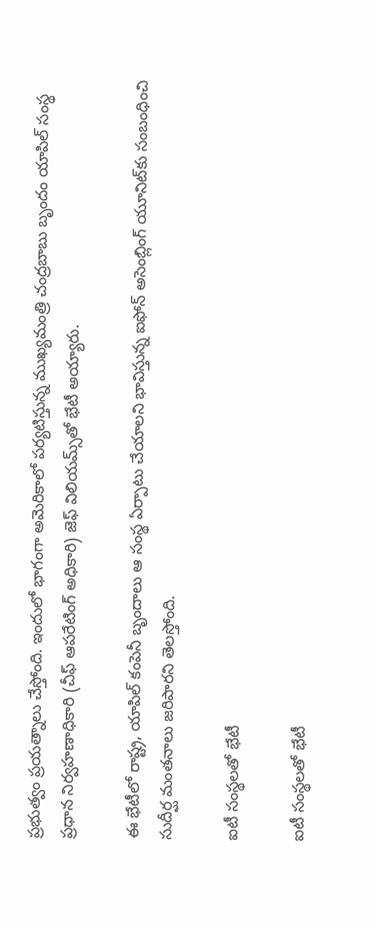ప్రభుత్వం ప్రయత్నాలు చేస్తోంది. ఇందులో భాగంగా అమెరికాలో పర్యటిస్తున్న ముఖ్యమంత్రి చంద్రబాబు బృందం యాపిల్‌ సంస్థ ప్రధాన నిర్వహణాధికారి (చీఫ్‌ ఆపరేటింగ్‌ అధికారి) జెఫ్‌ విలియమ్స్‌తో భేటీ అయ్యారు.

ఈ భేటీలో రాష్ట్ర, యాపిల్‌ కంపెనీ బృందాలు ఆ సంస్థ ఏర్పాటు చేయాలని భావిస్తున్న ఐఫోన్‌ అసెంబ్లింగ్‌ యూనిట్‌కు సంబంధించి సుదీర్ఘ మంతనాలు జరిపారని తెలస్తోంది.

ఐటీ సంస్థలతో భేటీ

ఐటీ సంస్థలతో భేటీ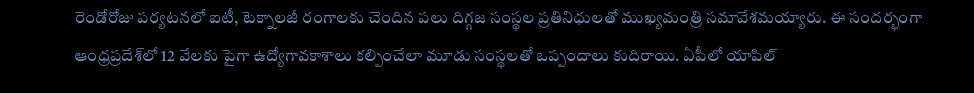రెండోరోజు పర్యటనలో ఐటీ, టెక్నాలజీ రంగాలకు చెందిన పలు దిగ్గజ సంస్థల ప్రతినిధులతో ముఖ్యమంత్రి సమావేశమయ్యారు. ఈ సందర్భంగా ఆంధ్రప్రదేశ్‌లో 12 వేలకు పైగా ఉద్యోగావకాశాలు కల్పించేలా మూడు సంస్థలతో ఒప్పందాలు కుదిరాయి. ఏపీలో యాపిల్‌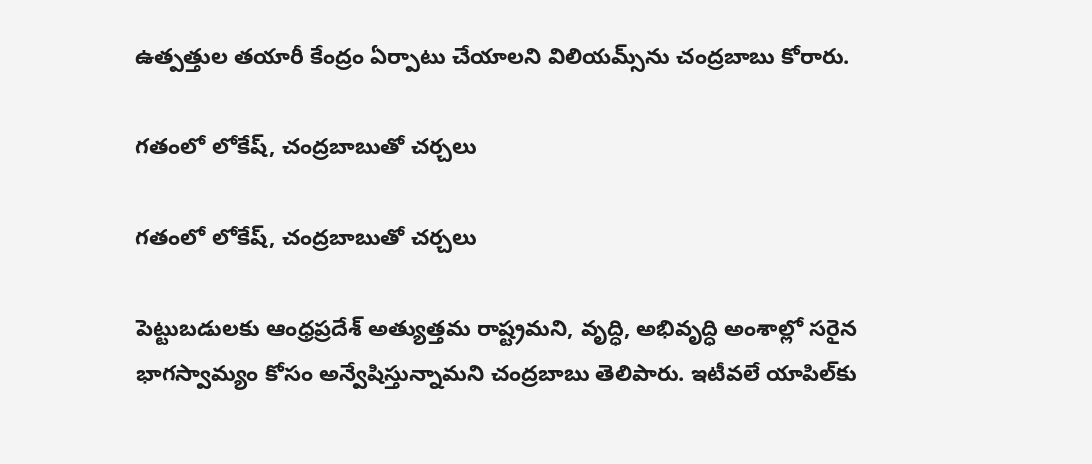ఉత్పత్తుల తయారీ కేంద్రం ఏర్పాటు చేయాలని విలియమ్స్‌ను చంద్రబాబు కోరారు.

గతంలో లోకేష్, చంద్రబాబుతో చర్చలు

గతంలో లోకేష్, చంద్రబాబుతో చర్చలు

పెట్టుబడులకు ఆంధ్రప్రదేశ్‌ అత్యుత్తమ రాష్ట్రమని, వృద్ధి, అభివృద్ధి అంశాల్లో సరైన భాగస్వామ్యం కోసం అన్వేషిస్తున్నామని చంద్రబాబు తెలిపారు. ఇటీవలే యాపిల్‌కు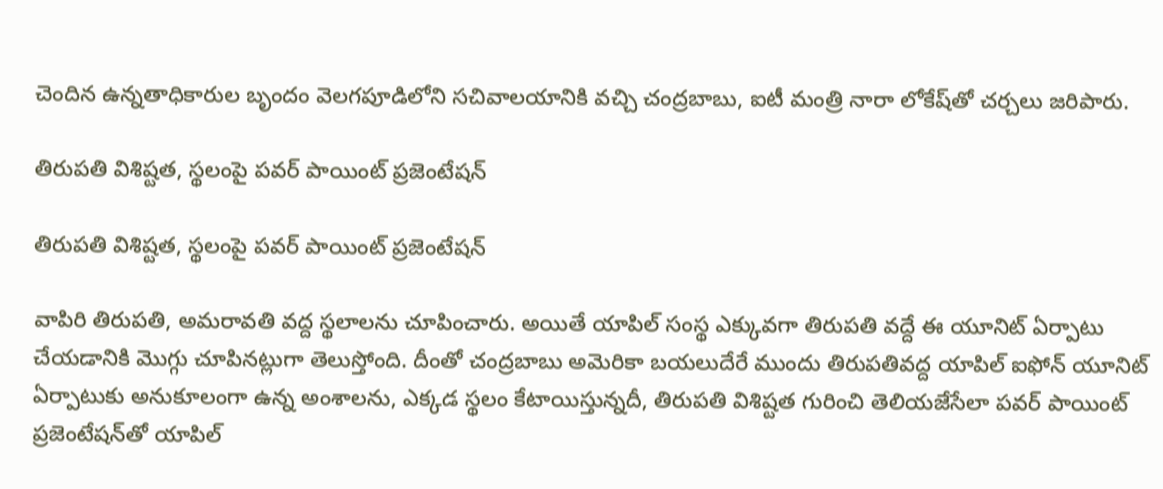చెందిన ఉన్నతాధికారుల బృందం వెలగపూడిలోని సచివాలయానికి వచ్చి చంద్రబాబు, ఐటీ మంత్రి నారా లోకేష్‌తో చర్చలు జరిపారు.

తిరుపతి విశిష్టత, స్థలంపై పవర్ పాయింట్ ప్రజెంటేషన్

తిరుపతి విశిష్టత, స్థలంపై పవర్ పాయింట్ ప్రజెంటేషన్

వాపిరి తిరుపతి, అమరావతి వద్ద స్థలాలను చూపించారు. అయితే యాపిల్‌ సంస్థ ఎక్కువగా తిరుపతి వద్దే ఈ యూనిట్‌ ఏర్పాటు చేయడానికి మొగ్గు చూపినట్లుగా తెలుస్తోంది. దీంతో చంద్రబాబు అమెరికా బయలుదేరే ముందు తిరుపతివద్ద యాపిల్‌ ఐఫోన్‌ యూనిట్‌ ఏర్పాటుకు అనుకూలంగా ఉన్న అంశాలను, ఎక్కడ స్థలం కేటాయిస్తున్నదీ, తిరుపతి విశిష్టత గురించి తెలియజేసేలా పవర్‌ పాయింట్‌ ప్రజెంటేషన్‌తో యాపిల్‌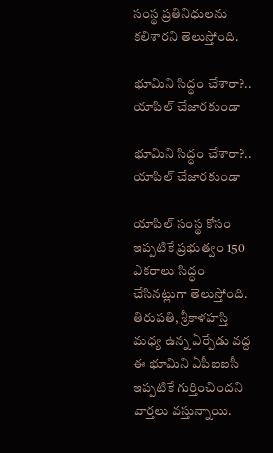సంస్థ ప్రతినిధులను కలిశారని తెలుస్తోంది.

భూమిని సిద్ధం చేశారా?.. యాపిల్ చేజారకుండా

భూమిని సిద్ధం చేశారా?.. యాపిల్ చేజారకుండా

యాపిల్‌ సంస్థ కోసం ఇప్పటికే ప్రభుత్వం 150 ఎకరాలు సిద్ధం చేసినట్లుగా తెలుస్తోంది. తిరుపతి, శ్రీకాళహస్తి మధ్య ఉన్న ఏర్పేడు వద్ద ఈ భూమిని ఏపీఐఐసీ ఇప్పటికే గుర్తించిందని వార్తలు వస్తున్నాయి.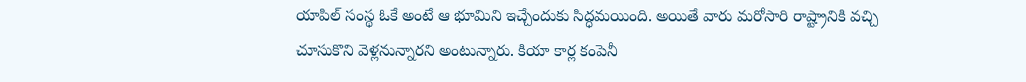యాపిల్‌ సంస్థ ఓకే అంటే ఆ భూమిని ఇచ్చేందుకు సిద్ధమయింది. అయితే వారు మరోసారి రాష్ట్రానికి వచ్చి చూసుకొని వెళ్లనున్నారని అంటున్నారు. కియా కార్ల కంపెనీ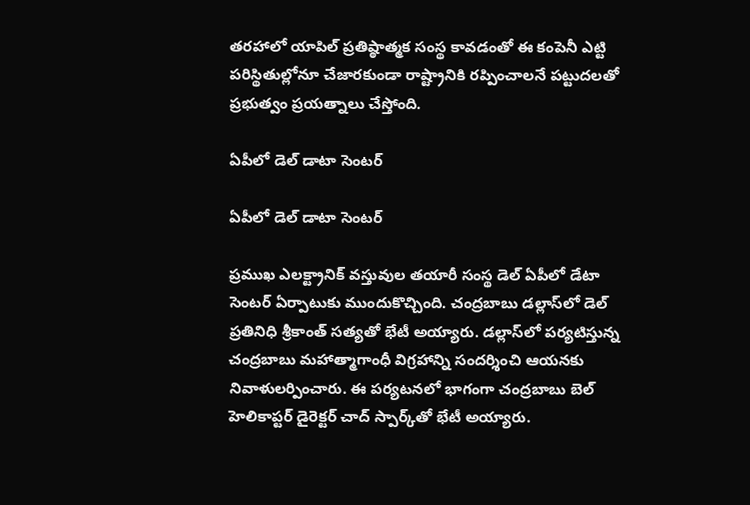తరహాలో యాపిల్‌ ప్రతిష్ఠాత్మక సంస్థ కావడంతో ఈ కంపెనీ ఎట్టి పరిస్థితుల్లోనూ చేజారకుండా రాష్ట్రానికి రప్పించాలనే పట్టుదలతో ప్రభుత్వం ప్రయత్నాలు చేస్తోంది.

ఏపీలో డెల్ డాటా సెంటర్

ఏపీలో డెల్ డాటా సెంటర్

ప్రముఖ ఎలక్ట్రానిక్‌ వస్తువుల తయారీ సంస్థ డెల్‌ ఏపీలో డేటా సెంటర్‌ ఏర్పాటుకు ముందుకొచ్చింది. చంద్రబాబు డల్లాస్‌లో డెల్‌ ప్రతినిధి శ్రీకాంత్‌ సత్యతో భేటీ అయ్యారు. డల్లాస్‌లో పర్యటిస్తున్న చంద్రబాబు మహాత్మాగాంధీ విగ్రహాన్ని సందర్శించి ఆయనకు నివాళులర్పించారు. ఈ పర్యటనలో భాగంగా చంద్రబాబు బెల్‌ హెలికాప్టర్‌ డైరెక్టర్‌ చాద్‌ స్పార్క్‌తో భేటీ అయ్యారు.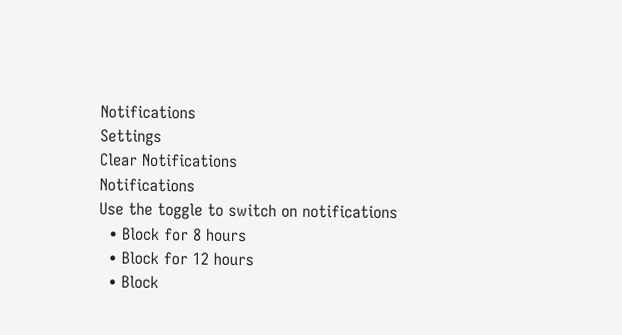Notifications
Settings
Clear Notifications
Notifications
Use the toggle to switch on notifications
  • Block for 8 hours
  • Block for 12 hours
  • Block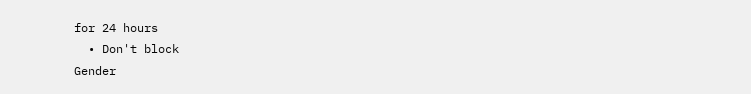for 24 hours
  • Don't block
Gender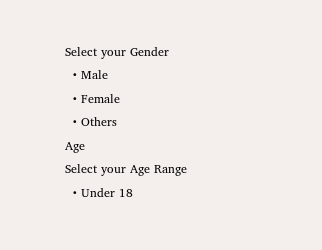Select your Gender
  • Male
  • Female
  • Others
Age
Select your Age Range
  • Under 18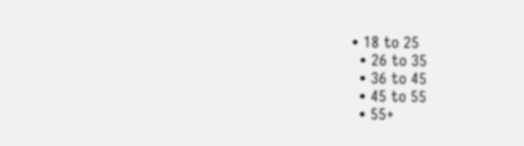• 18 to 25
  • 26 to 35
  • 36 to 45
  • 45 to 55
  • 55+